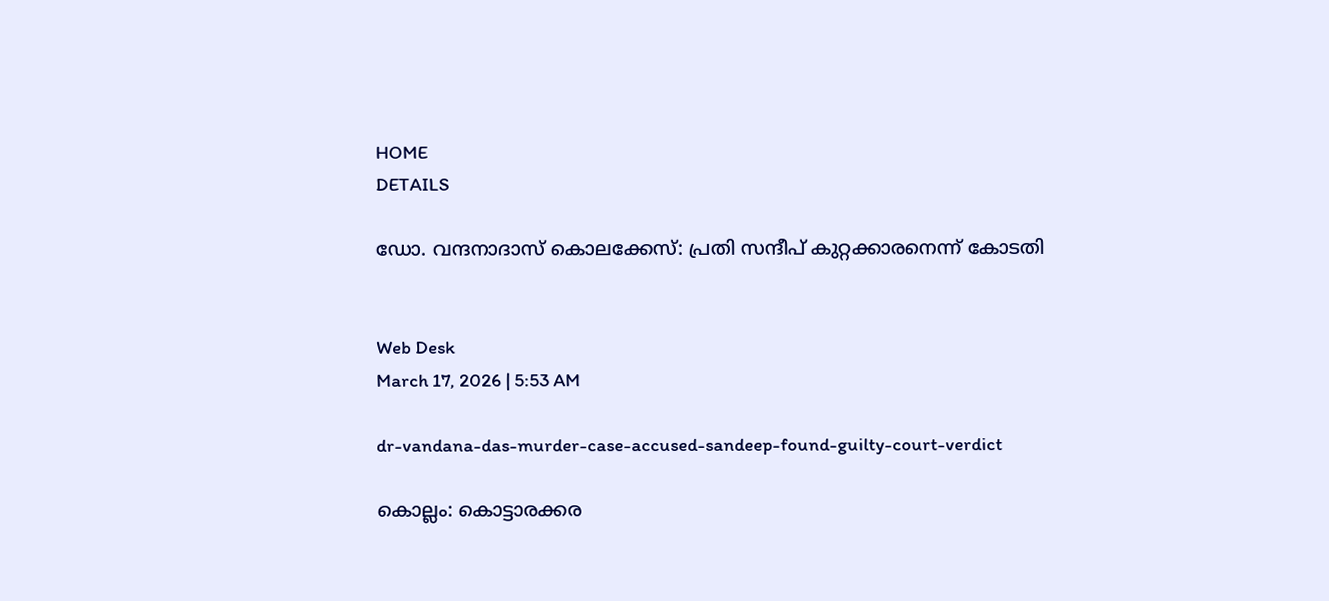HOME
DETAILS

ഡോ. വന്ദനാദാസ് കൊലക്കേസ്: പ്രതി സന്ദീപ് കുറ്റക്കാരനെന്ന് കോടതി


Web Desk
March 17, 2026 | 5:53 AM

dr-vandana-das-murder-case-accused-sandeep-found-guilty-court-verdict

കൊല്ലം: കൊട്ടാരക്കര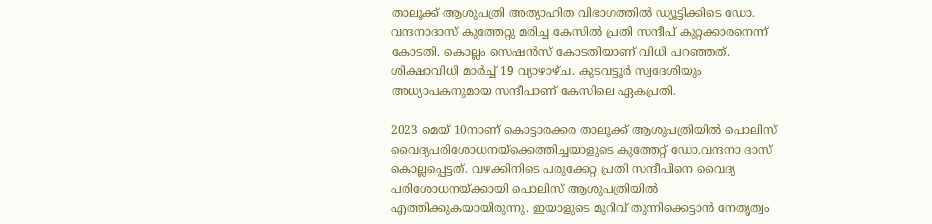താലൂക്ക് ആശുപത്രി അത്യാഹിത വിഭാഗത്തില്‍ ഡ്യൂട്ടിക്കിടെ ഡോ. വന്ദനാദാസ് കുത്തേറ്റു മരിച്ച കേസില്‍ പ്രതി സന്ദീപ് കുറ്റക്കാരനെന്ന് കോടതി. കൊല്ലം സെഷന്‍സ് കോടതിയാണ് വിധി പറഞ്ഞത്. ശിക്ഷാവിധി മാര്‍ച്ച് 19 വ്യാഴാഴ്ച. കുടവട്ടൂര്‍ സ്വദേശിയും അധ്യാപകനുമായ സന്ദീപാണ് കേസിലെ ഏകപ്രതി.

2023 മെയ് 10നാണ് കൊട്ടാരക്കര താലൂക്ക് ആശുപത്രിയില്‍ പൊലിസ് വൈദ്യപരിശോധനയ്ക്കെത്തിച്ചയാളുടെ കുത്തേറ്റ് ഡോ.വന്ദനാ ദാസ് കൊല്ലപ്പെട്ടത്. വഴക്കിനിടെ പരുക്കേറ്റ പ്രതി സന്ദീപിനെ വൈദ്യ പരിശോധനയ്ക്കായി പൊലിസ് ആശുപത്രിയില്‍ എത്തിക്കുകയായിരുന്നു. ഇയാളുടെ മുറിവ് തുന്നിക്കെട്ടാന്‍ നേതൃത്വം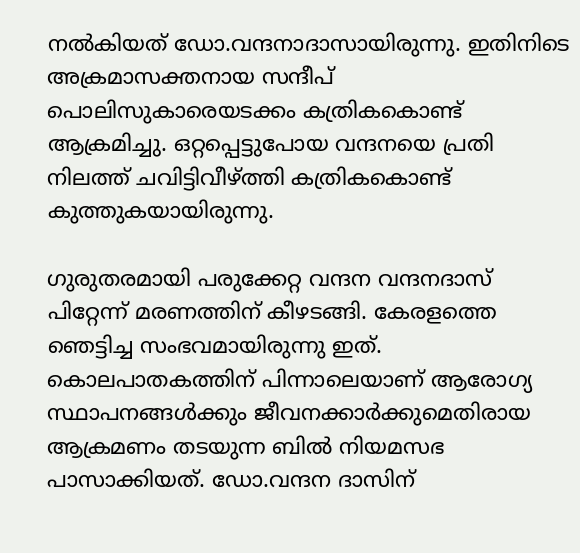നല്‍കിയത് ഡോ.വന്ദനാദാസായിരുന്നു. ഇതിനിടെ അക്രമാസക്തനായ സന്ദീപ് പൊലിസുകാരെയടക്കം കത്രികകൊണ്ട് ആക്രമിച്ചു. ഒറ്റപ്പെട്ടുപോയ വന്ദനയെ പ്രതി നിലത്ത് ചവിട്ടിവീഴ്ത്തി കത്രികകൊണ്ട് കുത്തുകയായിരുന്നു.

ഗുരുതരമായി പരുക്കേറ്റ വന്ദന വന്ദനദാസ് പിറ്റേന്ന് മരണത്തിന് കീഴടങ്ങി. കേരളത്തെ ഞെട്ടിച്ച സംഭവമായിരുന്നു ഇത്. കൊലപാതകത്തിന് പിന്നാലെയാണ് ആരോഗ്യ സ്ഥാപനങ്ങള്‍ക്കും ജീവനക്കാര്‍ക്കുമെതിരായ ആക്രമണം തടയുന്ന ബില്‍ നിയമസഭ പാസാക്കിയത്. ഡോ.വന്ദന ദാസിന്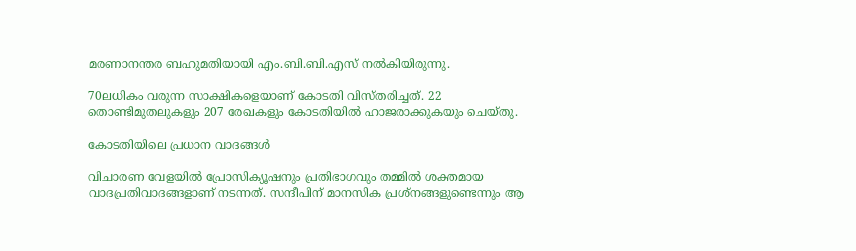മരണാനന്തര ബഹുമതിയായി എം.ബി.ബി.എസ് നല്‍കിയിരുന്നു.

70ലധികം വരുന്ന സാക്ഷികളെയാണ് കോടതി വിസ്തരിച്ചത്. 22 തൊണ്ടിമുതലുകളും 207 രേഖകളും കോടതിയില്‍ ഹാജരാക്കുകയും ചെയ്തു.

കോടതിയിലെ പ്രധാന വാദങ്ങൾ

വിചാരണ വേളയിൽ പ്രോസിക്യൂഷനും പ്രതിഭാഗവും തമ്മിൽ ശക്തമായ വാദപ്രതിവാദങ്ങളാണ് നടന്നത്. സന്ദീപിന് മാനസിക പ്രശ്നങ്ങളുണ്ടെന്നും ആ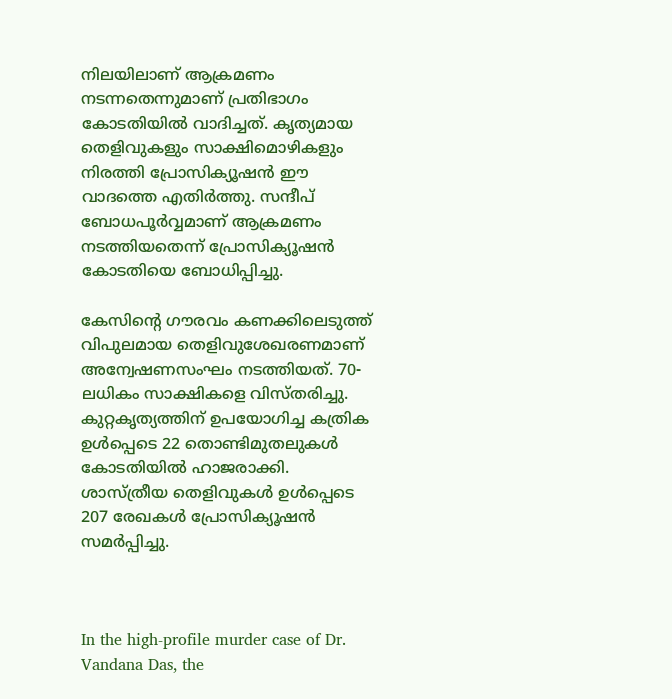നിലയിലാണ് ആക്രമണം നടന്നതെന്നുമാണ് പ്രതിഭാഗം കോടതിയിൽ വാദിച്ചത്. കൃത്യമായ തെളിവുകളും സാക്ഷിമൊഴികളും നിരത്തി പ്രോസിക്യൂഷൻ ഈ വാദത്തെ എതിർത്തു. സന്ദീപ് ബോധപൂർവ്വമാണ് ആക്രമണം നടത്തിയതെന്ന് പ്രോസിക്യൂഷൻ കോടതിയെ ബോധിപ്പിച്ചു.

കേസിന്റെ ഗൗരവം കണക്കിലെടുത്ത് വിപുലമായ തെളിവുശേഖരണമാണ് അന്വേഷണസംഘം നടത്തിയത്. 70-ലധികം സാക്ഷികളെ വിസ്തരിച്ചു. കുറ്റകൃത്യത്തിന് ഉപയോഗിച്ച കത്രിക ഉൾപ്പെടെ 22 തൊണ്ടിമുതലുകൾ കോടതിയിൽ ഹാജരാക്കി. ശാസ്ത്രീയ തെളിവുകൾ ഉൾപ്പെടെ 207 രേഖകൾ പ്രോസിക്യൂഷൻ സമർപ്പിച്ചു.



In the high-profile murder case of Dr. Vandana Das, the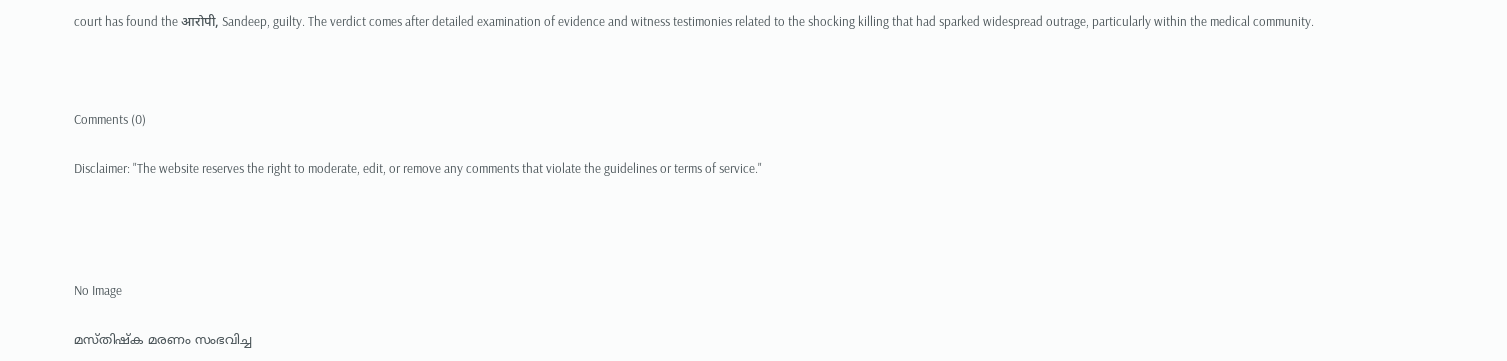court has found the आरोपी, Sandeep, guilty. The verdict comes after detailed examination of evidence and witness testimonies related to the shocking killing that had sparked widespread outrage, particularly within the medical community.



Comments (0)

Disclaimer: "The website reserves the right to moderate, edit, or remove any comments that violate the guidelines or terms of service."




No Image

മസ്തിഷ്‌ക മരണം സംഭവിച്ച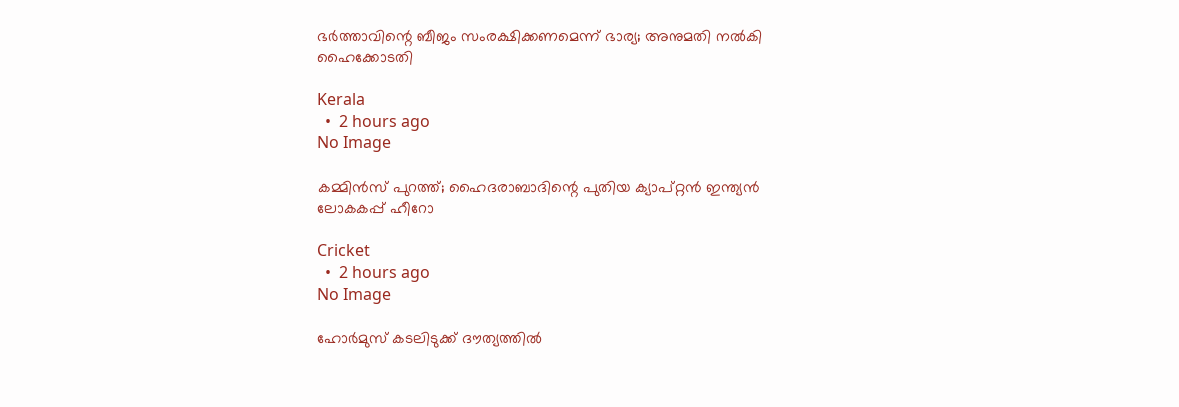ഭര്‍ത്താവിന്റെ ബീജം സംരക്ഷിക്കണമെന്ന് ഭാര്യ; അനുമതി നല്‍കി ഹൈക്കോടതി

Kerala
  •  2 hours ago
No Image

കമ്മിൻസ് പുറത്ത്; ഹൈദരാബാദിന്റെ പുതിയ ക്യാപ്റ്റൻ ഇന്ത്യൻ ലോകകപ്പ് ഹീറോ

Cricket
  •  2 hours ago
No Image

ഹോര്‍മുസ് കടലിടുക്ക് ദൗത്യത്തില്‍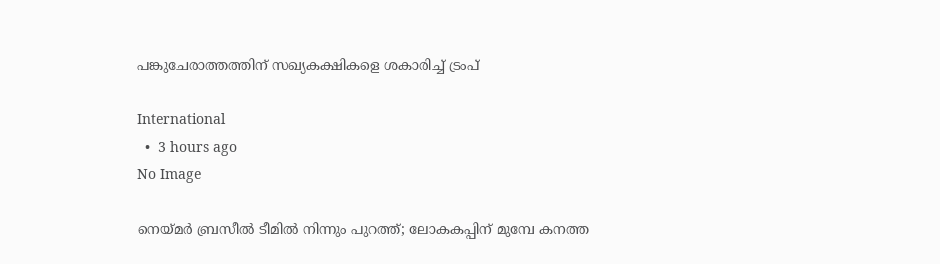പങ്കുചേരാത്തത്തിന് സഖ്യകക്ഷികളെ ശകാരിച്ച് ട്രംപ്

International
  •  3 hours ago
No Image

നെയ്മർ ബ്രസീൽ ടീമിൽ നിന്നും പുറത്ത്; ലോകകപ്പിന് മുമ്പേ കനത്ത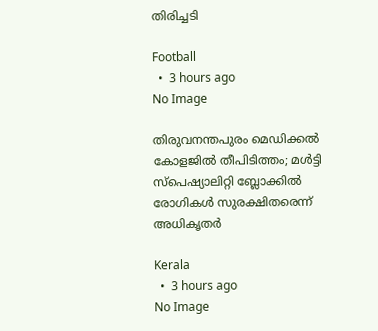തിരിച്ചടി

Football
  •  3 hours ago
No Image

തിരുവനന്തപുരം മെഡിക്കല്‍ കോളജില്‍ തീപിടിത്തം; മള്‍ട്ടി സ്‌പെഷ്യാലിറ്റി ബ്ലോക്കില്‍ രോഗികള്‍ സുരക്ഷിതരെന്ന് അധികൃതര്‍

Kerala
  •  3 hours ago
No Image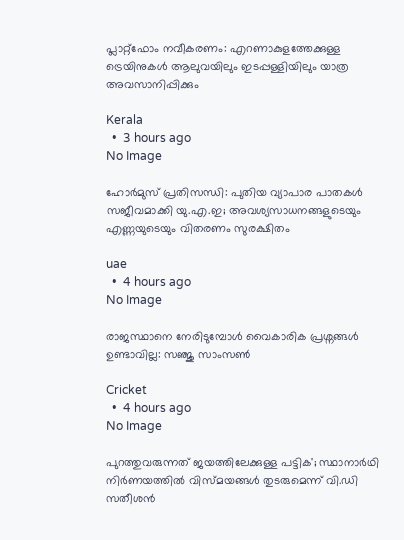പ്ലാറ്റ്‌ഫോം നവീകരണം: എറണാകുളത്തേക്കുള്ള ട്രെയിനുകള്‍ ആലുവയിലും ഇടപ്പള്ളിയിലും യാത്ര അവസാനിപ്പിക്കും

Kerala
  •  3 hours ago
No Image

ഹോര്‍മുസ് പ്രതിസന്ധി: പുതിയ വ്യാപാര പാതകള്‍ സജീവമാക്കി യു.എ.ഇ; അവശ്യസാധനങ്ങളുടെയും എണ്ണയുടെയും വിതരണം സുരക്ഷിതം

uae
  •  4 hours ago
No Image

രാജസ്ഥാനെ നേരിടുമ്പോൾ വൈകാരിക പ്രശ്നങ്ങൾ ഉണ്ടാവില്ല: സഞ്ജു സാംസൺ

Cricket
  •  4 hours ago
No Image

പുറത്തുവരുന്നത് ജയത്തിലേക്കുള്ള പട്ടിക'; സ്ഥാനാര്‍ഥി നിര്‍ണയത്തില്‍ വിസ്മയങ്ങള്‍ തുടരുമെന്ന് വി.ഡി സതീശന്‍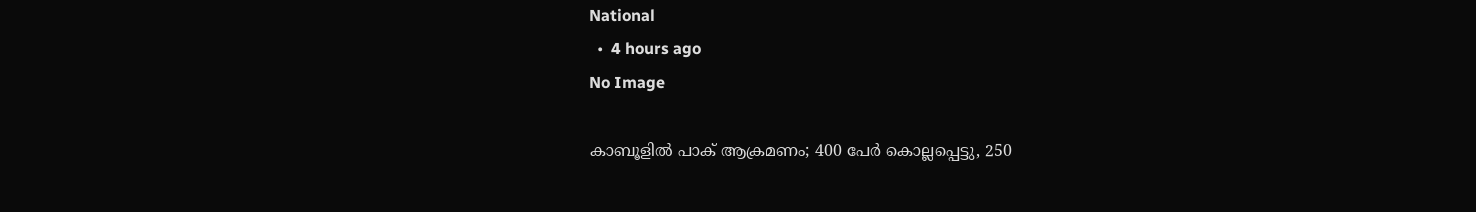National
  •  4 hours ago
No Image

കാബൂളില്‍ പാക് ആക്രമണം; 400 പേര്‍ കൊല്ലപ്പെട്ടു, 250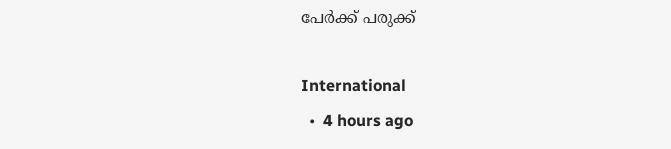പേര്‍ക്ക് പരുക്ക്

International
  •  4 hours ago